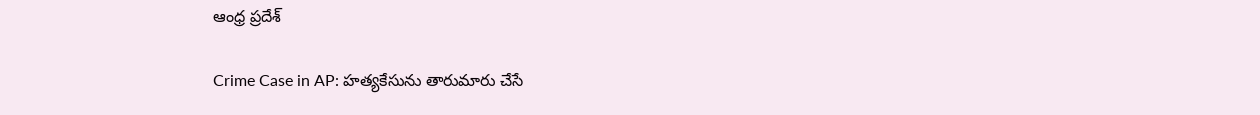ఆంధ్ర ప్రదేశ్

Crime Case in AP: హత్యకేసును తారుమారు చేసే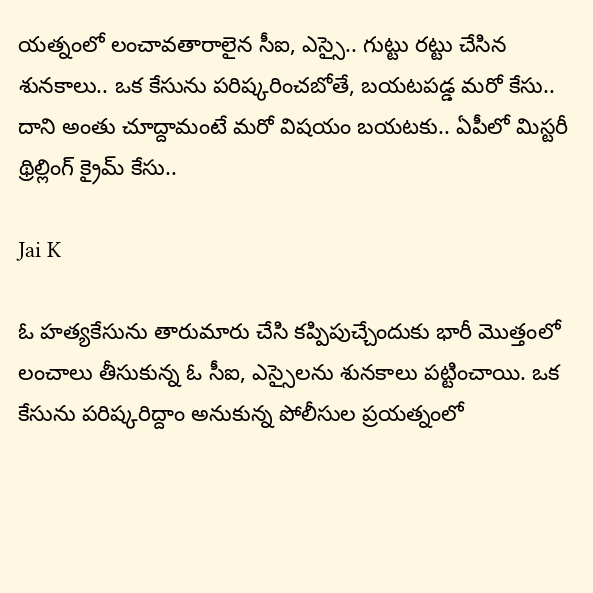యత్నంలో లంచావతారాలైన సీఐ, ఎస్సై.. గుట్టు రట్టు చేసిన శునకాలు.. ఒక కేసును పరిష్కరించబోతే, బయటపడ్డ మరో కేసు.. దాని అంతు చూద్దామంటే మరో విషయం బయటకు.. ఏపీలో మిస్టరీ థ్రిల్లింగ్ క్రైమ్ కేసు..

Jai K

ఓ హత్యకేసును తారుమారు చేసి కప్పిపుచ్చేందుకు భారీ మొత్తంలో లంచాలు తీసుకున్న ఓ సీఐ, ఎస్సైలను శునకాలు పట్టించాయి. ఒక కేసును పరిష్కరిద్దాం అనుకున్న పోలీసుల ప్రయత్నంలో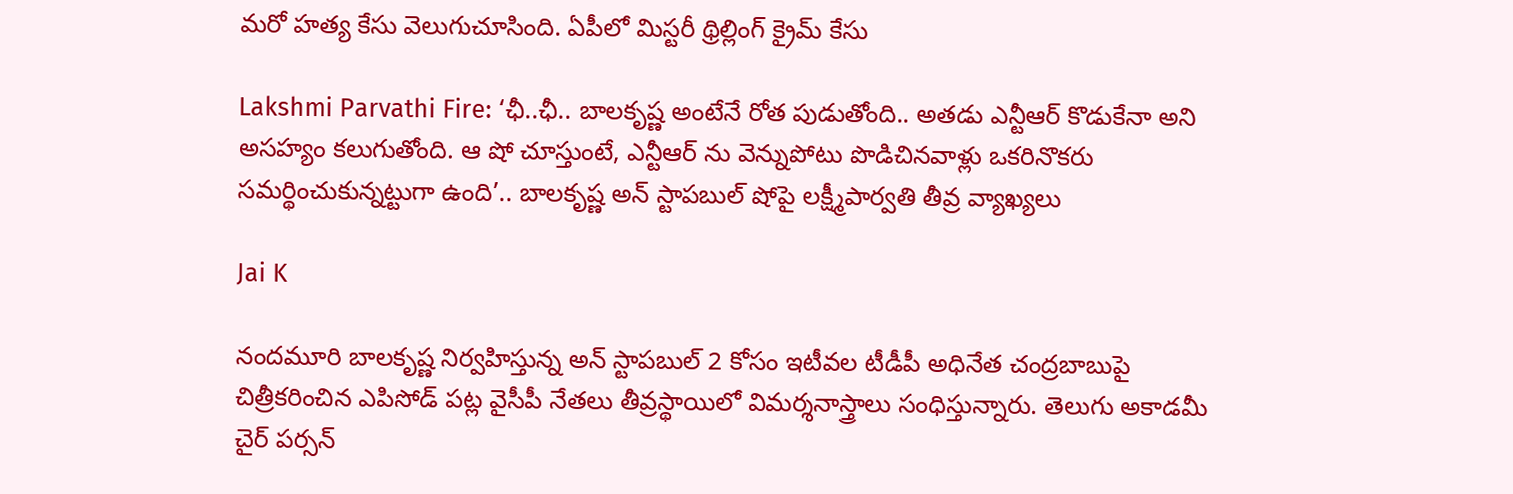మరో హత్య కేసు వెలుగుచూసింది. ఏపీలో మిస్టరీ థ్రిల్లింగ్ క్రైమ్ కేసు

Lakshmi Parvathi Fire: ‘ఛీ..ఛీ.. బాలకృష్ణ అంటేనే రోత పుడుతోంది.. అతడు ఎన్టీఆర్ కొడుకేనా అని అసహ్యం కలుగుతోంది. ఆ షో చూస్తుంటే, ఎన్టీఆర్ ను వెన్నుపోటు పొడిచినవాళ్లు ఒకరినొకరు సమర్థించుకున్నట్టుగా ఉంది’.. బాలకృష్ణ అన్ స్టాపబుల్ షోపై లక్ష్మీపార్వతి తీవ్ర వ్యాఖ్యలు

Jai K

నందమూరి బాలకృష్ణ నిర్వహిస్తున్న అన్ స్టాపబుల్ 2 కోసం ఇటీవల టీడీపీ అధినేత చంద్రబాబుపై చిత్రీకరించిన ఎపిసోడ్ పట్ల వైసీపీ నేతలు తీవ్రస్థాయిలో విమర్శనాస్త్రాలు సంధిస్తున్నారు. తెలుగు అకాడమీ చైర్ పర్సన్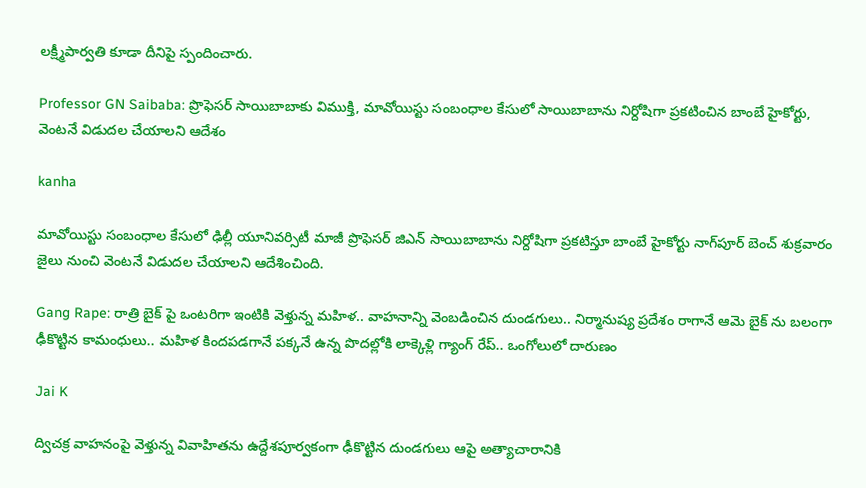లక్ష్మీపార్వతి కూడా దీనిపై స్పందించారు.

Professor GN Saibaba: ప్రొఫెసర్‌ సాయిబాబాకు విముక్తి, మావోయిస్టు సంబంధాల కేసులో సాయిబాబాను నిర్దోషిగా ప్రకటించిన బాంబే హైకోర్టు, వెంటనే విడుదల చేయాలని ఆదేశం

kanha

మావోయిస్టు సంబంధాల కేసులో ఢిల్లీ యూనివర్సిటీ మాజీ ప్రొఫెసర్ జిఎన్ సాయిబాబాను నిర్దోషిగా ప్రకటిస్తూ బాంబే హైకోర్టు నాగ్‌పూర్ బెంచ్ శుక్రవారం జైలు నుంచి వెంటనే విడుదల చేయాలని ఆదేశించింది.

Gang Rape: రాత్రి బైక్ పై ఒంటరిగా ఇంటికి వెళ్తున్న మహిళ.. వాహనాన్ని వెంబడించిన దుండగులు.. నిర్మానుష్య ప్రదేశం రాగానే ఆమె బైక్ ను బలంగా ఢీకొట్టిన కామంధులు.. మహిళ కిందపడగానే పక్కనే ఉన్న పొదల్లోకి లాక్కెళ్లి గ్యాంగ్ రేప్.. ఒంగోలులో దారుణం

Jai K

ద్విచక్ర వాహనంపై వెళ్తున్న వివాహితను ఉద్దేశపూర్వకంగా ఢీకొట్టిన దుండగులు ఆపై అత్యాచారానికి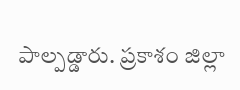పాల్పడ్డారు. ప్రకాశం జిల్లా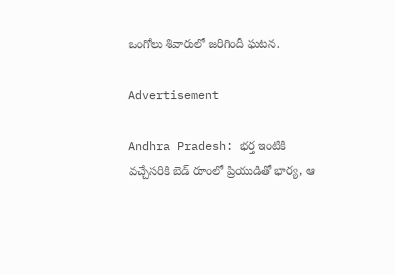ఒంగోలు శివారులో జరిగిందీ ఘటన.

Advertisement

Andhra Pradesh: భర్త ఇంటికి వచ్చేసరికి బెడ్ రూంలో ప్రియుడితో భార్య, ఆ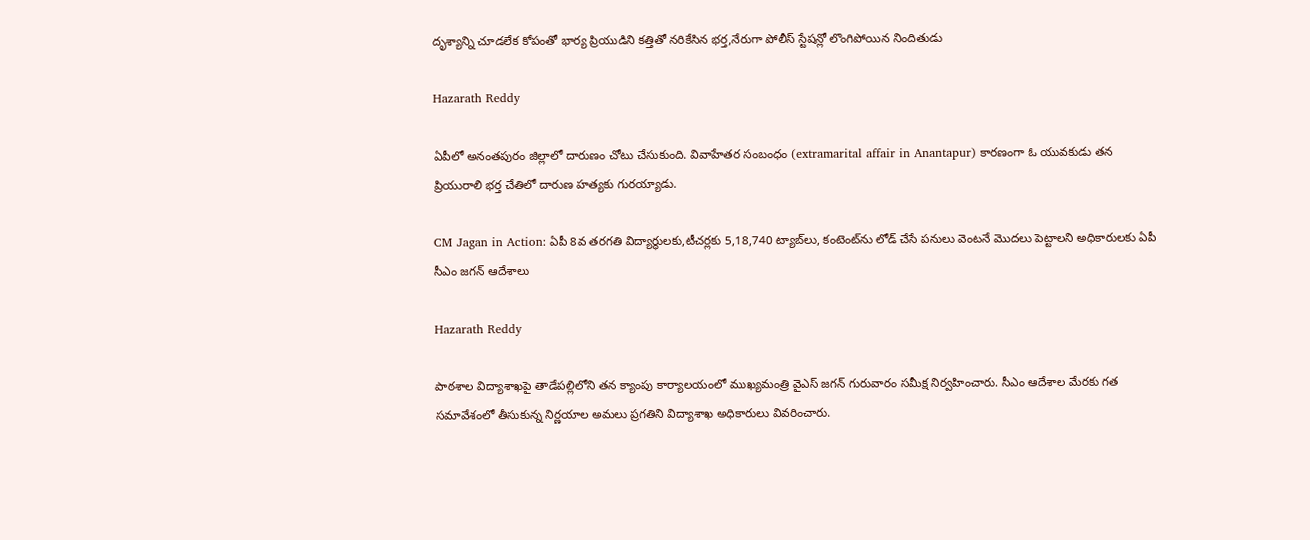దృశ్యాన్ని చూడలేక కోపంతో భార్య ప్రియుడిని కత్తితో నరికేసిన భర్త,నేరుగా పోలీస్ స్టేషన్లో లొంగిపోయిన నిందితుడు

Hazarath Reddy

ఏపీలో అనంతపురం జిల్లాలో దారుణం చోటు చేసుకుంది. వివాహేతర సంబంధం (extramarital affair in Anantapur) కారణంగా ఓ యువకుడు తన ప్రియురాలి భర్త చేతిలో దారుణ హత్యకు గురయ్యాడు.

CM Jagan in Action: ఏపీ 8వ తరగతి విద్యార్థులకు,టీచర్లకు 5,18,740 ట్యాబ్‌లు, కంటెంట్‌ను లోడ్‌ చేసే పనులు వెంటనే మొదలు పెట్టాలని అధికారులకు ఏపీ సీఎం జగన్ ఆదేశాలు

Hazarath Reddy

పాఠశాల విద్యాశాఖపై తాడేపల్లిలోని తన క్యాంపు కార్యాలయంలో ముఖ్యమంత్రి వైఎస్‌ జగన్ గురువారం సమీక్ష నిర్వహించారు. సీఎం ఆదేశాల మేరకు గత సమావేశంలో తీసుకున్న నిర్ణయాల అమలు ప్రగతిని విద్యాశాఖ అధికారులు వివరించారు.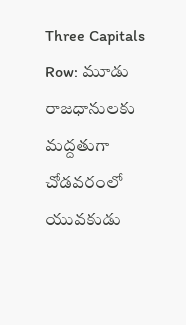Three Capitals Row: మూడు రాజధానులకు మద్దతుగా చోడవరంలో యువకుడు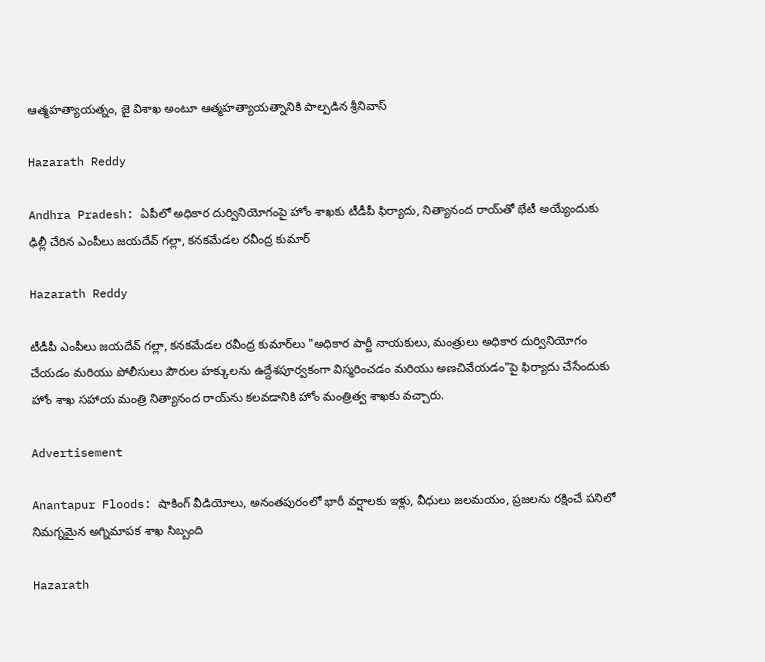ఆత్మహత్యాయత్నం, జై విశాఖ అంటూ ఆత్మహత్యాయత్నానికి పాల్పడిన శ్రీనివాస్‌

Hazarath Reddy

Andhra Pradesh: ఏపీలో అధికార దుర్వినియోగంపై హోం శాఖకు టీడీపీ ఫిర్యాదు, నిత్యానంద రాయ్‌‌తో భేటీ అయ్యేందుకు ఢిల్లీ చేరిన ఎంపీలు జయదేవ్ గల్లా, కనకమేడల రవీంద్ర కుమార్‌

Hazarath Reddy

టీడీపీ ఎంపీలు జయదేవ్ గల్లా, కనకమేడల రవీంద్ర కుమార్‌లు "అధికార పార్టీ నాయకులు, మంత్రులు అధికార దుర్వినియోగం చేయడం మరియు పోలీసులు పౌరుల హక్కులను ఉద్దేశపూర్వకంగా విస్మరించడం మరియు అణచివేయడం"పై ఫిర్యాదు చేసేందుకు హోం శాఖ సహాయ మంత్రి నిత్యానంద రాయ్‌ను కలవడానికి హోం మంత్రిత్వ శాఖకు వచ్చారు.

Advertisement

Anantapur Floods: షాకింగ్ వీడియోలు, అనంతపురంలో భారీ వర్షాలకు ఇళ్లు, వీధులు జలమయం, ప్రజలను రక్షించే పనిలో నిమగ్నమైన అగ్నిమాపక శాఖ సిబ్బంది

Hazarath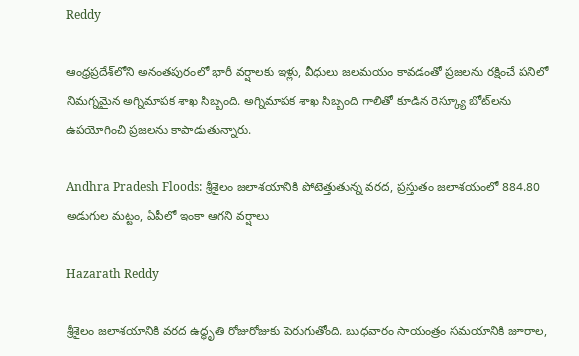Reddy

ఆంధ్రప్రదేశ్‌లోని అనంతపురంలో భారీ వర్షాలకు ఇళ్లు, వీధులు జలమయం కావడంతో ప్రజలను రక్షించే పనిలో నిమగ్నమైన అగ్నిమాపక శాఖ సిబ్బంది. అగ్నిమాపక శాఖ సిబ్బంది గాలితో కూడిన రెస్క్యూ బోట్‌లను ఉపయోగించి ప్రజలను కాపాడుతున్నారు.

Andhra Pradesh Floods: శ్రీశైలం జలాశయానికి పోటెత్తుతున్న వరద, ప్రస్తుతం జలాశయంలో 884.80 అడుగుల మట్టం, ఏపీలో ఇంకా ఆగని వర్షాలు

Hazarath Reddy

శ్రీశైలం జలాశయానికి వరద ఉద్ధృతి రోజురోజుకు పెరుగుతోంది. బుధవారం సాయంత్రం సమయానికి జూరాల,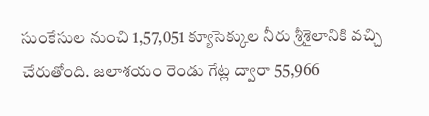సుంకేసుల నుంచి 1,57,051 క్యూసెక్కుల నీరు శ్రీశైలానికి వచ్చి చేరుతోంది. జలాశయం రెండు గేట్ల ద్వారా 55,966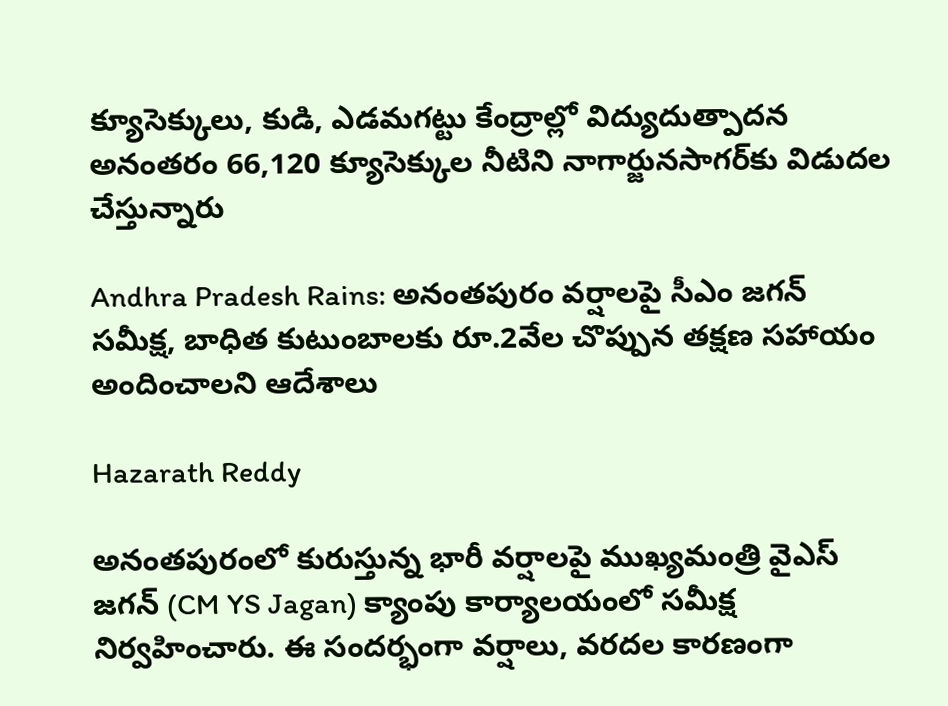క్యూసెక్కులు, కుడి, ఎడమగట్టు కేంద్రాల్లో విద్యుదుత్పాదన అనంతరం 66,120 క్యూసెక్కుల నీటిని నాగార్జునసాగర్‌కు విడుదల చేస్తున్నారు

Andhra Pradesh Rains: అనంతపురం వర్షాలపై సీఎం జగన్ సమీక్ష, బాధిత కుటుంబాలకు రూ.2వేల చొప్పున తక్షణ సహాయం అందించాలని ఆదేశాలు

Hazarath Reddy

అనంతపురంలో కురుస్తున్న భారీ వర్షాలపై ముఖ్యమంత్రి వైఎస్‌ జగన్ (CM YS Jagan) క్యాంపు కార్యాలయంలో సమీక్ష నిర్వహించారు. ఈ సందర్భంగా వర్షాలు, వరదల కారణంగా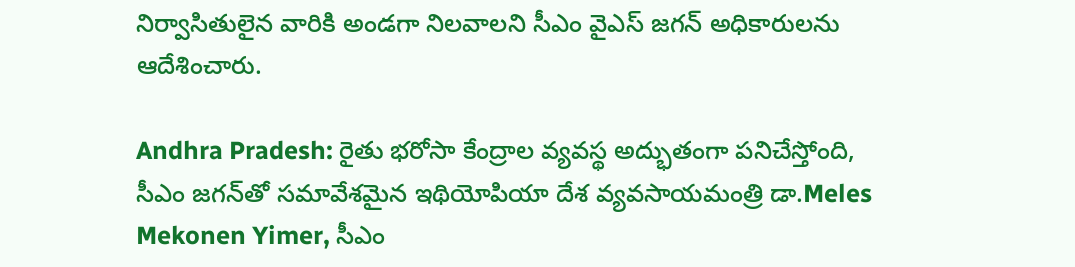నిర్వాసితులైన వారికి అండగా నిలవాలని సీఎం వైఎస్‌ జగన్‌ అధికారులను ఆదేశించారు.

Andhra Pradesh: రైతు భరోసా కేంద్రాల వ్యవస్థ అద్భుతంగా పనిచేస్తోంది, సీఎం జగన్‌తో సమావేశమైన ఇథియోపియా దేశ వ్యవసాయమంత్రి డా.Meles Mekonen Yimer, సీఎం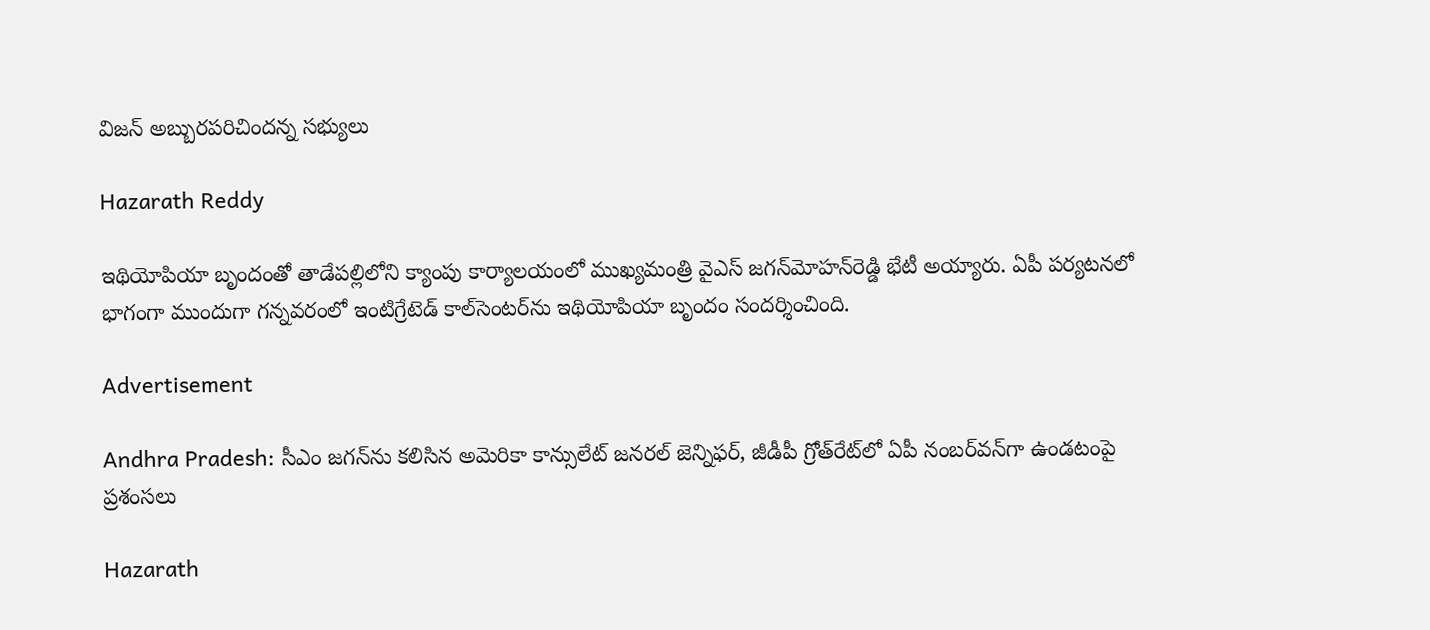విజన్‌ అబ్బురపరిచిందన్న సభ్యులు

Hazarath Reddy

ఇథియోపియా బృందంతో తాడేపల్లిలోని క్యాంపు కార్యాలయంలో ముఖ్యమంత్రి వైఎస్‌ జగన్‌మోహన్‌రెడ్డి భేటీ అయ్యారు. ఏపీ పర్యటనలో భాగంగా ముందుగా గన్నవరంలో ఇంటిగ్రేటెడ్‌ కాల్‌సెంటర్‌ను ఇథియోపియా బృందం సందర్శించింది.

Advertisement

Andhra Pradesh: సీఎం జగన్‌ను కలిసిన అమెరికా కాన్సులేట్‌ జనరల్‌ జెన్నిఫర్‌, జీడీపీ గ్రోత్‌రేట్‌లో ఏపీ నంబర్‌వన్‌గా ఉండటంపై ప్రశంసలు

Hazarath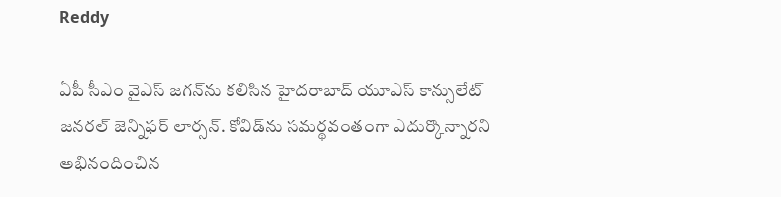Reddy

ఏపీ సీఎం వైఎస్‌ జగన్‌ను కలిసిన హైదరాబాద్‌ యూఎస్‌ కాన్సులేట్‌ జనరల్‌ జెన్నిఫర్‌ లార్సన్‌. కోవిడ్‌ను సమర్థవంతంగా ఎదుర్కొన్నారని అభినందించిన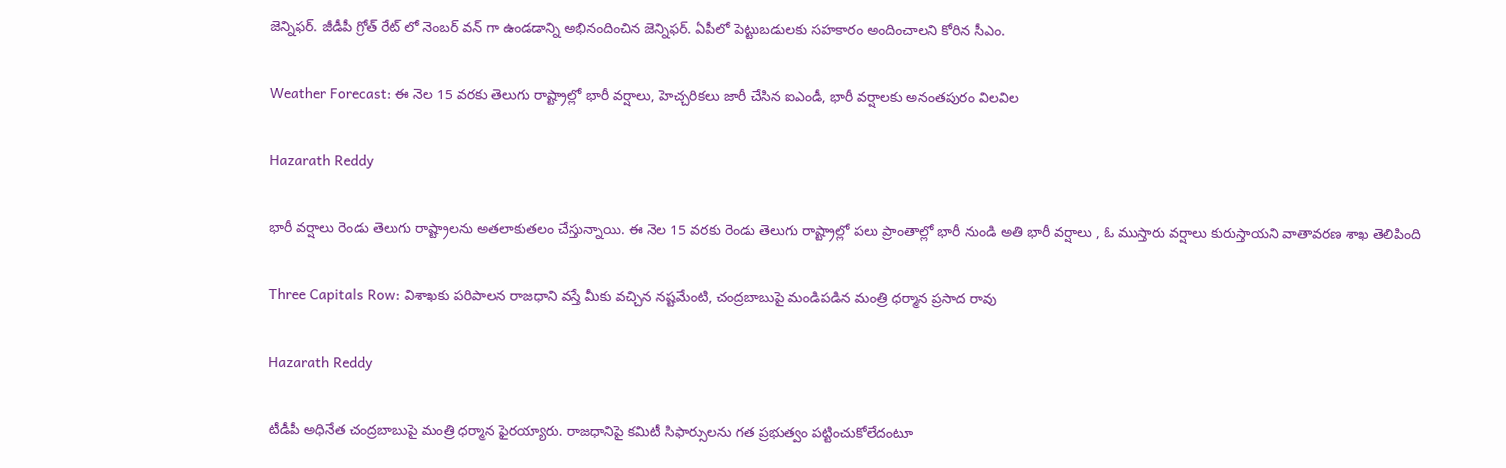జెన్నిఫర్‌. జీడీపీ గ్రోత్‌ రేట్‌ లో నెంబర్‌ వన్‌ గా ఉండడాన్ని అభినందించిన జెన్నిఫర్‌. ఏపీలో పెట్టుబడులకు సహకారం అందించాలని కోరిన సీఎం.

Weather Forecast: ఈ నెల 15 వరకు తెలుగు రాష్ట్రాల్లో భారీ వర్షాలు, హెచ్చరికలు జారీ చేసిన ఐఎండీ, భారీ వర్షాలకు అనంతపురం విలవిల

Hazarath Reddy

భారీ వర్షాలు రెండు తెలుగు రాష్ట్రాలను అతలాకుతలం చేస్తున్నాయి. ఈ నెల 15 వరకు రెండు తెలుగు రాష్ట్రాల్లో పలు ప్రాంతాల్లో భారీ నుండి అతి భారీ వర్షాలు , ఓ ముస్తారు వర్షాలు కురుస్తాయని వాతావరణ శాఖ తెలిపింది

Three Capitals Row: విశాఖకు పరిపాలన రాజధాని వస్తే మీకు వచ్చిన నష్టమేంటి, చంద్రబాబుపై మండిపడిన మంత్రి ధర్మాన ప్రసాద రావు

Hazarath Reddy

టీడీపీ అధినేత చంద్రబాబుపై మంత్రి ధర్మాన ఫైరయ్యారు. రాజధానిపై కమిటీ సిఫార్సులను గత ప్రభుత్వం పట్టించుకోలేదంటూ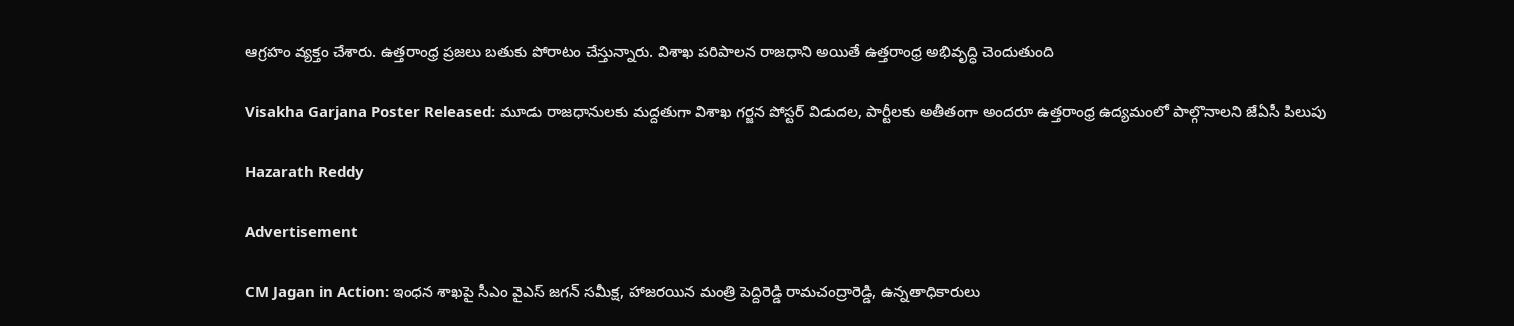ఆగ్రహం వ్యక్తం చేశారు. ఉత్తరాంధ్ర ప్రజలు బతుకు పోరాటం చేస్తున్నారు. విశాఖ పరిపాలన రాజధాని అయితే ఉత్తరాంధ్ర అభివృద్ధి చెందుతుంది

Visakha Garjana Poster Released: మూడు రాజధానులకు మద్దతుగా విశాఖ గర్జన పోస్టర్‌ విడుదల, పార్టీలకు అతీతంగా అందరూ ఉత్తరాంధ్ర ఉద్యమంలో పాల్గొనాలని జేఏసీ పిలుపు

Hazarath Reddy

Advertisement

CM Jagan in Action: ఇంధన శాఖపై సీఎం వైఎస్‌ జగన్‌ సమీక్ష, హాజరయిన మంత్రి పెద్దిరెడ్డి రామచంద్రారెడ్డి, ఉన్నతాధికారులు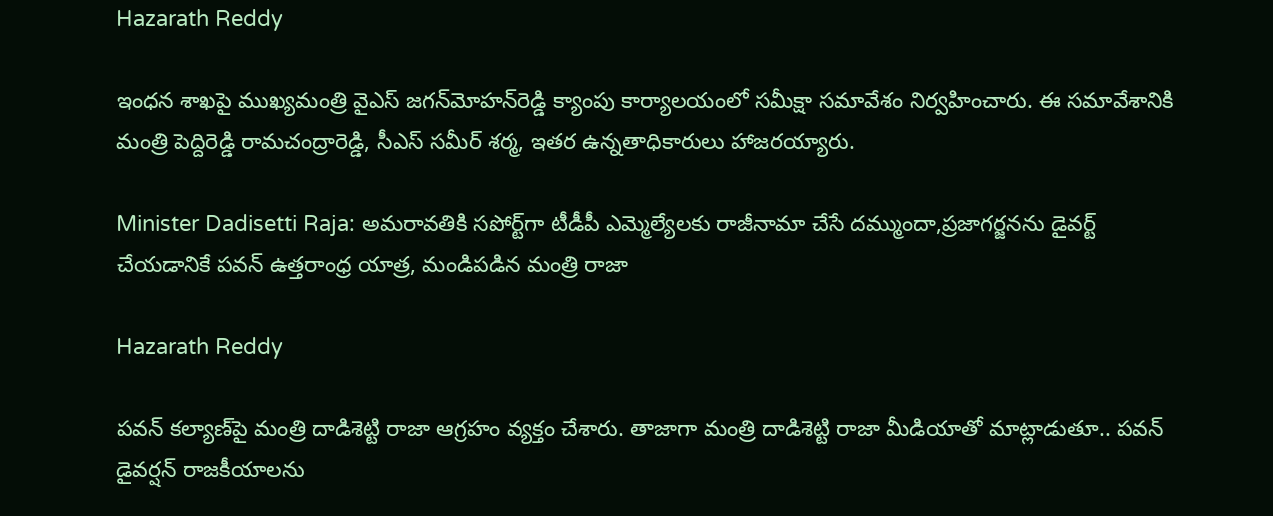Hazarath Reddy

ఇంధన శాఖపై ముఖ్యమంత్రి వైఎస్‌ జగన్‌మోహన్‌రెడ్డి క్యాంపు కార్యాలయంలో సమీక్షా సమావేశం నిర్వహించారు. ఈ సమావేశానికి మంత్రి పెద్దిరెడ్డి రామచంద్రారెడ్డి, సీఎస్‌ సమీర్‌ శర్మ, ఇతర ఉన్నతాధికారులు హాజరయ్యారు.

Minister Dadisetti Raja: అమరావతికి సపోర్ట్‌గా టీడీపీ ఎమ్మెల్యేలకు రాజీనామా చేసే దమ్ముందా,ప్రజాగర్జనను డైవర్ట్‌ చేయడానికే పవన్‌ ఉత్తరాంధ్ర యాత్ర, మండిపడిన మంత్రి రాజా

Hazarath Reddy

పవన్‌ కల్యాణ్‌పై మంత్రి దాడిశెట్టి రాజా ఆగ్రహం వ్యక్తం చేశారు. తాజాగా మంత్రి దాడిశెట్టి రాజా మీడియాతో మాట్లాడుతూ.. పవన్‌ డైవర్షన్‌ రాజకీయాలను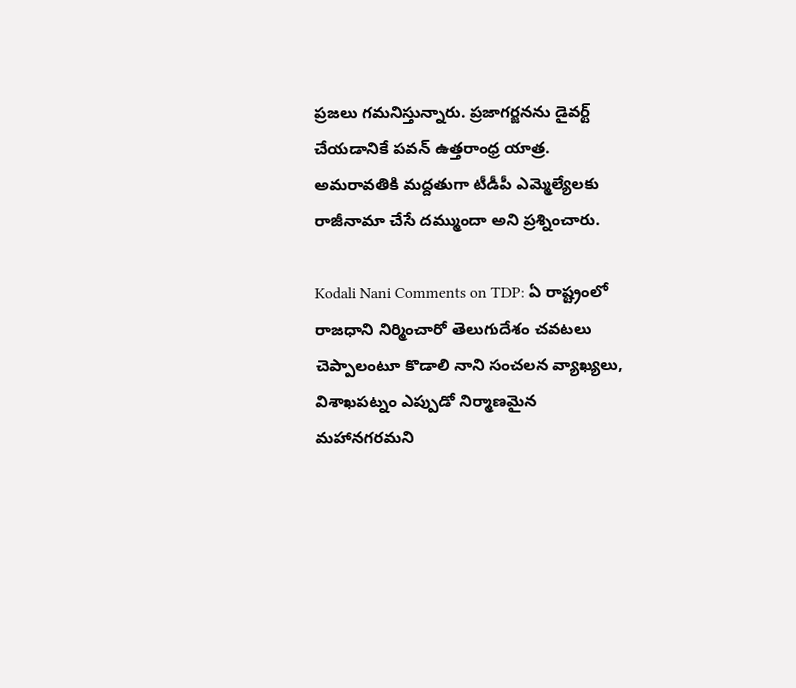ప్రజలు గమనిస్తున్నారు. ప్రజాగర్జనను డైవర్ట్‌ చేయడానికే పవన్‌ ఉత్తరాంధ్ర యాత్ర. అమరావతికి మద్దతుగా టీడీపీ ఎమ్మెల్యేలకు రాజీనామా చేసే దమ్ముందా అని ప్రశ్నించారు.

Kodali Nani Comments on TDP: ఏ రాష్ట్రంలో రాజధాని నిర్మించారో తెలుగుదేశం చవటలు చెప్పాలంటూ కొడాలి నాని సంచలన వ్యాఖ్యలు, విశాఖపట్నం ఎప్పుడో నిర్మాణమైన మహానగరమని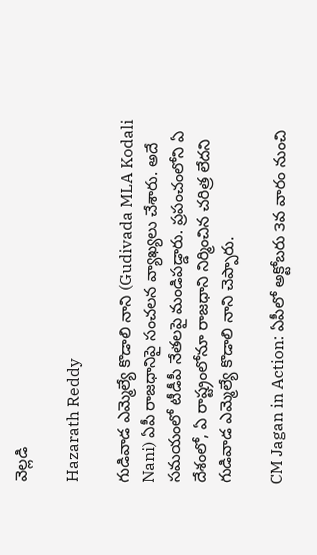వెల్లడి

Hazarath Reddy

గుడివాడ ఎమ్మెల్యే కొడాలి నాని (Gudivada MLA Kodali Nani) ఏపీ రాజధానిపై సంచలన వ్యాఖ్యలు చేశారు. అదే సమయంలో టీడీపీ నేతలపై మండిపడ్డారు. ప్రపంచంలోని ఏ దేశంలో, ఏ రాష్ట్రంలోనూ రాజధాని నిర్మించిన చరిత్ర లేదని గుడివాడ ఎమ్మెల్యే కొడాలి నాని చెప్పారు.

CM Jagan in Action: ఏపీలో అక్టోబరు ౩వ వారం నుంచి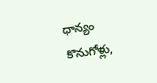ధాన్యం కొనుగోళ్లు,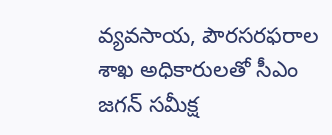వ్యవసాయ, పౌరసరఫరాల శాఖ అధికారులతో సీఎం జగన్ సమీక్ష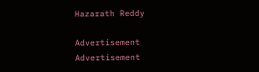Hazarath Reddy

Advertisement
Advertisement